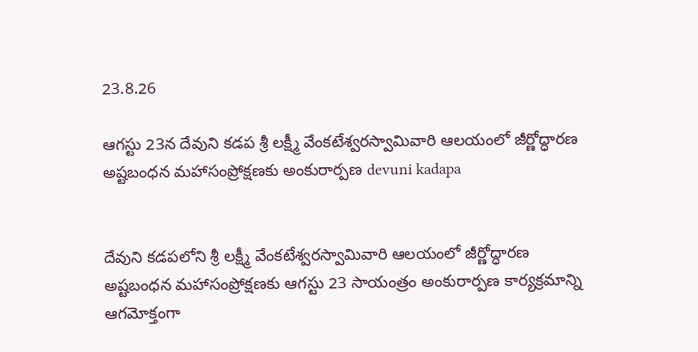23.8.26

ఆగ‌స్టు 23న దేవుని క‌డ‌ప శ్రీ ల‌క్ష్మీ వేంకటేశ్వరస్వామివారి ఆలయంలో జీర్ణోద్ధారణ అష్టబంధన మహాసంప్రోక్షణకు అంకురార్పణ devuni kadapa


దేవుని క‌డ‌పలోని శ్రీ ల‌క్ష్మీ వేంకటేశ్వరస్వామివారి ఆలయంలో జీర్ణోద్ధారణ అష్టబంధన మహాసంప్రోక్షణకు ఆగ‌స్టు 23 సాయంత్రం అంకురార్పణ కార్యక్రమాన్ని ఆగమోక్తంగా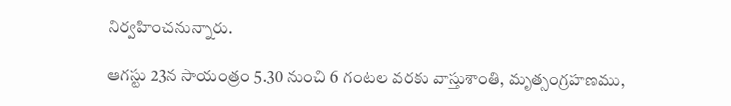నిర్వహించనున్నారు.

ఆగ‌స్టు 23న సాయంత్రం 5.30 నుంచి 6 గంటల వరకు వాస్తుశాంతి, మృత్సంగ్రహణము,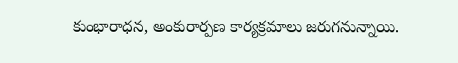కుంభారాధన, అంకురార్పణ కార్యక్రమాలు జరుగనున్నాయి.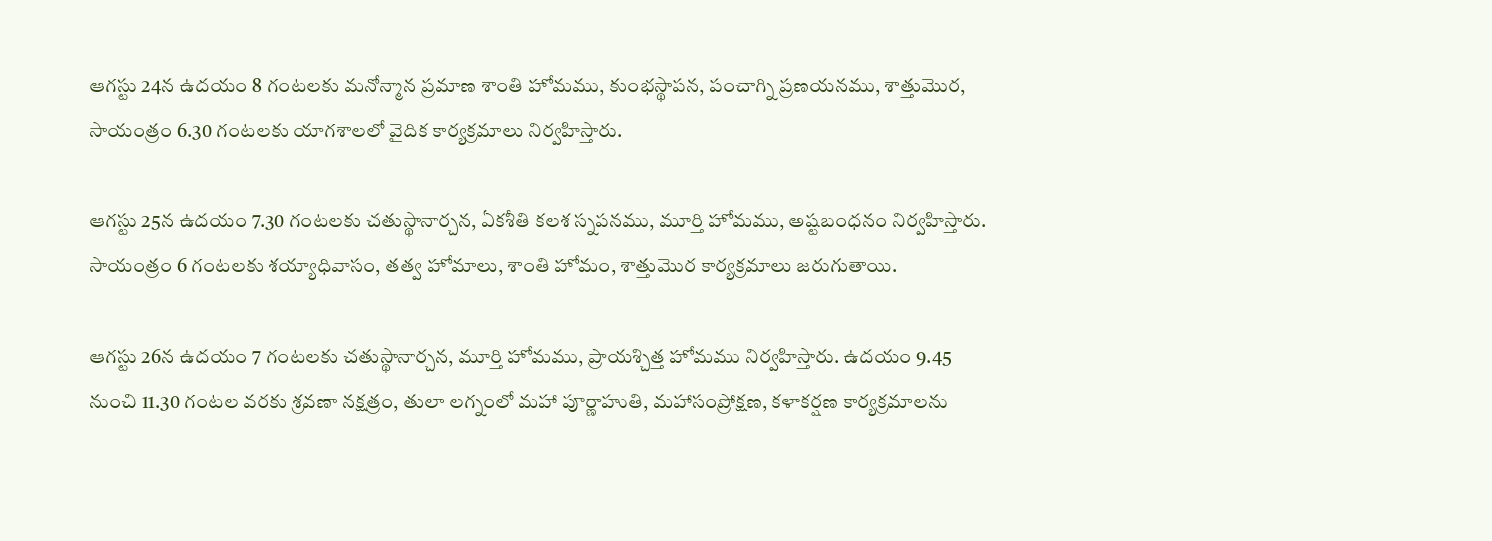ఆగ‌స్టు 24న ఉదయం 8 గంటలకు మనోన్మాన ప్రమాణ శాంతి హోమము, కుంభస్థాపన, పంచాగ్ని ప్రణయనము, శాత్తుమొర, సాయంత్రం 6.30 గంటలకు యాగశాలలో వైదిక కార్యక్రమాలు నిర్వహిస్తారు.

ఆగ‌స్టు 25న ఉదయం 7.30 గంటలకు చతుస్థానార్చన, ఏకశీతి కలశ స్నపనము, మూర్తి హోమము, అష్టబంధనం నిర్వహిస్తారు. సాయంత్రం 6 గంటలకు శయ్యాధివాసం, తత్వ హోమాలు, శాంతి హోమం, శాత్తుమొర కార్యక్రమాలు జరుగుతాయి.

ఆగ‌స్టు 26న ఉదయం 7 గంటలకు చతుస్థానార్చన, మూర్తి హోమము, ప్రాయశ్చిత్త హోమము నిర్వహిస్తారు. ఉదయం 9.45 నుంచి 11.30 గంటల వరకు శ్రవణా నక్షత్రం, తులా లగ్నంలో మహా పూర్ణాహుతి, మహాసంప్రోక్షణ, కళాకర్షణ కార్యక్రమాలను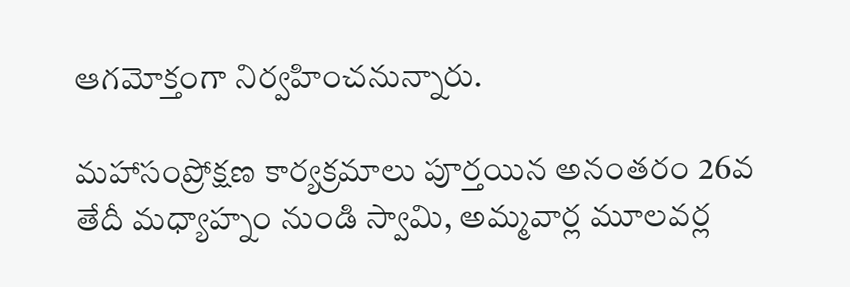ఆగమోక్తంగా నిర్వహించనున్నారు.

మహాసంప్రోక్షణ కార్యక్రమాలు పూర్తయిన అనంతరం 26వ తేదీ మధ్యాహ్నం నుండి స్వామి, అమ్మవార్ల మూలవర్ల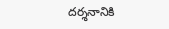దర్శనానికి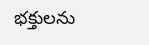భక్తులను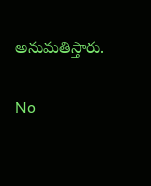అనుమతిస్తారు.

No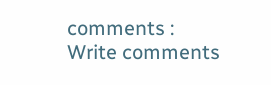comments :
Write comments